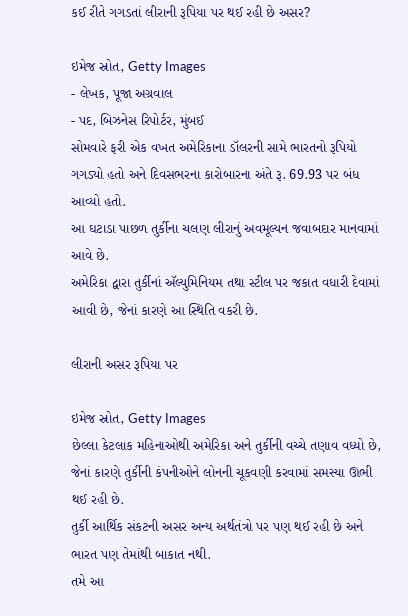કઈ રીતે ગગડતાં લીરાની રૂપિયા પર થઈ રહી છે અસર?

ઇમેજ સ્રોત, Getty Images
- લેખક, પૂજા અગ્રવાલ
- પદ, બિઝનેસ રિપોર્ટર, મુંબઈ
સોમવારે ફરી એક વખત અમેરિકાના ડૉલરની સામે ભારતનો રૂપિયો ગગડ્યો હતો અને દિવસભરના કારોબારના અંતે રૂ. 69.93 પર બંધ આવ્યો હતો.
આ ઘટાડા પાછળ તુર્કીના ચલણ લીરાનું અવમૂલ્યન જવાબદાર માનવામાં આવે છે.
અમેરિકા દ્વારા તુર્કીનાં ઍલ્યુમિનિયમ તથા સ્ટીલ પર જકાત વધારી દેવામાં આવી છે, જેનાં કારણે આ સ્થિતિ વકરી છે.

લીરાની અસર રૂપિયા પર

ઇમેજ સ્રોત, Getty Images
છેલ્લા કેટલાક મહિનાઓથી અમેરિકા અને તુર્કીની વચ્ચે તણાવ વધ્યો છે, જેનાં કારણે તુર્કીની કંપનીઓને લોનની ચૂકવણી કરવામાં સમસ્યા ઊભી થઈ રહી છે.
તુર્કી આર્થિક સંકટની અસર અન્ય અર્થતંત્રો પર પણ થઈ રહી છે અને ભારત પણ તેમાંથી બાકાત નથી.
તમે આ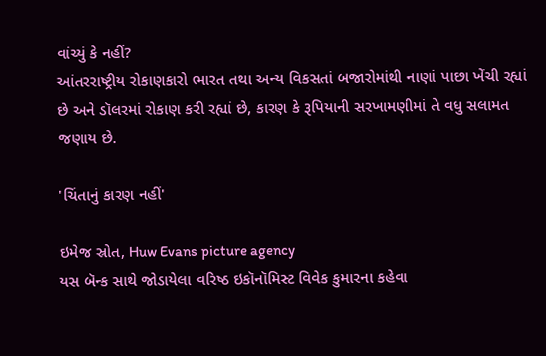વાંચ્યું કે નહીં?
આંતરરાષ્ટ્રીય રોકાણકારો ભારત તથા અન્ય વિકસતાં બજારોમાંથી નાણાં પાછા ખેંચી રહ્યાં છે અને ડૉલરમાં રોકાણ કરી રહ્યાં છે, કારણ કે રૂપિયાની સરખામણીમાં તે વધુ સલામત જણાય છે.

'ચિંતાનું કારણ નહીં'

ઇમેજ સ્રોત, Huw Evans picture agency
યસ બૅન્ક સાથે જોડાયેલા વરિષ્ઠ ઇકૉનૉમિસ્ટ વિવેક કુમારના કહેવા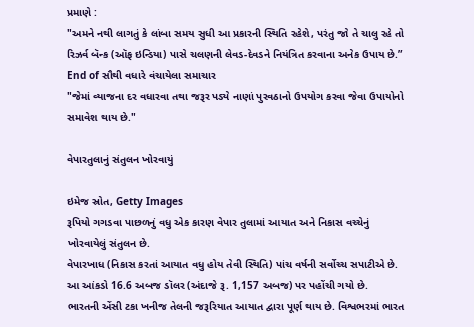પ્રમાણે :
"અમને નથી લાગતું કે લાંબા સમય સુધી આ પ્રકારની સ્થિતિ રહેશે, પરંતુ જો તે ચાલુ રહે તો રિઝર્વ બૅન્ક (ઑફ ઇન્ડિયા) પાસે ચલણની લેવડ-દેવડને નિયંત્રિત કરવાના અનેક ઉપાય છે.”
End of સૌથી વધારે વંચાયેલા સમાચાર
"જેમાં વ્યાજના દર વધારવા તથા જરૂર પડ્યે નાણાં પુરવઠાનો ઉપયોગ કરવા જેવા ઉપાયોનો સમાવેશ થાય છે."

વેપારતુલાનું સંતુલન ખોરવાયું

ઇમેજ સ્રોત, Getty Images
રૂપિયો ગગડવા પાછળનું વધુ એક કારણ વેપાર તુલામાં આયાત અને નિકાસ વચ્ચેનું ખોરવાયેલું સંતુલન છે.
વેપારખાધ (નિકાસ કરતાં આયાત વધુ હોય તેવી સ્થિતિ) પાંચ વર્ષની સર્વોચ્ચ સપાટીએ છે. આ આંકડો 16.6 અબજ ડૉલર (અંદાજે રૂ. 1,157 અબજ) પર પહોંચી ગયો છે.
ભારતની એંસી ટકા ખનીજ તેલની જરૂરિયાત આયાત દ્વારા પૂર્ણ થાય છે. વિશ્વભરમાં ભારત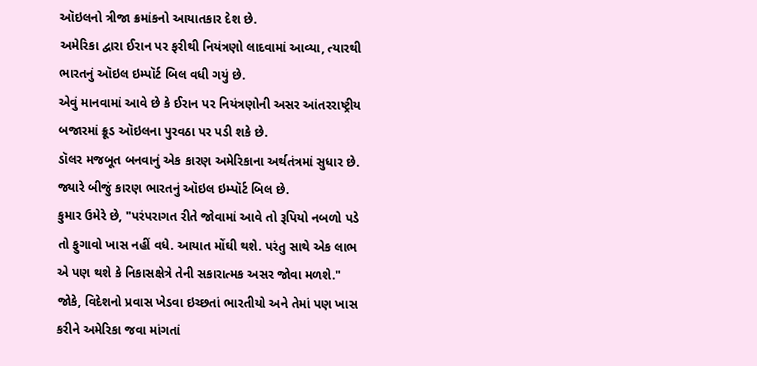ઑઇલનો ત્રીજા ક્રમાંકનો આયાતકાર દેશ છે.
અમેરિકા દ્વારા ઈરાન પર ફરીથી નિયંત્રણો લાદવામાં આવ્યા, ત્યારથી ભારતનું ઑઇલ ઇમ્પૉર્ટ બિલ વધી ગયું છે.
એવું માનવામાં આવે છે કે ઈરાન પર નિયંત્રણોની અસર આંતરરાષ્ટ્રીય બજારમાં ક્રૂડ ઑઇલના પુરવઠા પર પડી શકે છે.
ડૉલર મજબૂત બનવાનું એક કારણ અમેરિકાના અર્થતંત્રમાં સુધાર છે. જ્યારે બીજું કારણ ભારતનું ઑઇલ ઇમ્પૉર્ટ બિલ છે.
કુમાર ઉમેરે છે, "પરંપરાગત રીતે જોવામાં આવે તો રૂપિયો નબળો પડે તો ફુગાવો ખાસ નહીં વધે. આયાત મોંઘી થશે. પરંતુ સાથે એક લાભ એ પણ થશે કે નિકાસક્ષેત્રે તેની સકારાત્મક અસર જોવા મળશે."
જોકે, વિદેશનો પ્રવાસ ખેડવા ઇચ્છતાં ભારતીયો અને તેમાં પણ ખાસ કરીને અમેરિકા જવા માંગતાં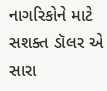નાગરિકોને માટે સશક્ત ડૉલર એ સારા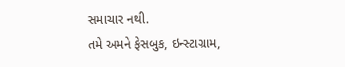સમાચાર નથી.
તમે અમને ફેસબુક, ઇન્સ્ટાગ્રામ,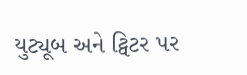યુટ્યૂબ અને ટ્વિટર પર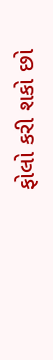ફોલો કરી શકો છો